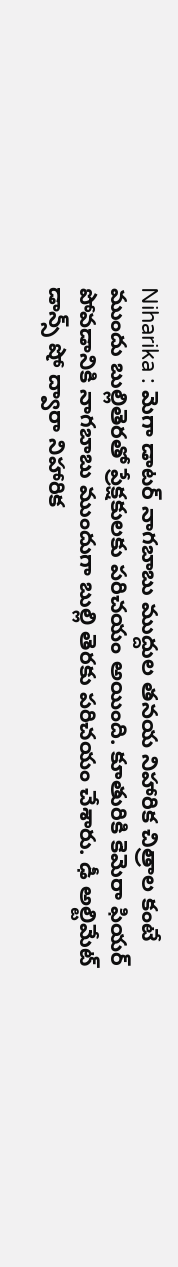Niharika : మెగా డాటర్ నాగబాబు ముద్దుల తనయ నిహారిక చిత్రాల కంటే ముందు బుల్లితెరతో ప్రేక్షకులకు పరిచయం అయింది. కూతురికి కెమెరా ఫియర్ పోవడానికి నాగబాబు ముందుగా బుల్లి తెరకు పరిచయం చేశారు. ఢీ అల్టిమేట్ డాన్స్ షో ద్వారా నిహారిక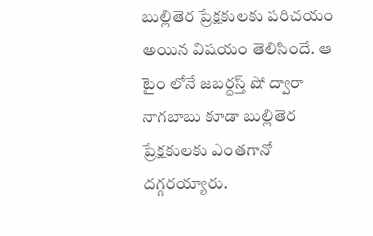బుల్లితెర ప్రేక్షకులకు పరిచయం అయిన విషయం తెలిసిందే. ఆ టైం లోనే జబర్దస్త్ షో ద్వారా నాగబాబు కూడా బుల్లితెర ప్రేక్షకులకు ఎంతగానో దగ్గరయ్యారు.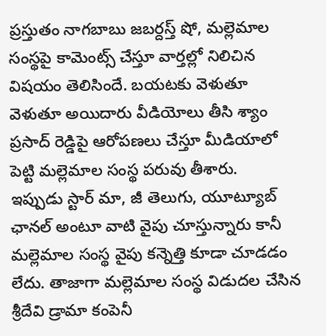ప్రస్తుతం నాగబాబు జబర్దస్త్ షో, మల్లెమాల సంస్థపై కామెంట్స్ చేస్తూ వార్తల్లో నిలిచిన విషయం తెలిసిందే. బయటకు వెళుతూ వెళుతూ అయిదారు వీడియోలు తీసి శ్యాం ప్రసాద్ రెడ్డిపై ఆరోపణలు చేస్తూ మీడియాలో పెట్టి మల్లెమాల సంస్థ పరువు తీశారు.
ఇప్పుడు స్టార్ మా, జీ తెలుగు, యూట్యూబ్ ఛానల్ అంటూ వాటి వైపు చూస్తున్నారు కానీ మల్లెమాల సంస్థ వైపు కన్నెత్తి కూడా చూడడం లేదు. తాజాగా మల్లెమాల సంస్థ విడుదల చేసిన శ్రీదేవి డ్రామా కంపెనీ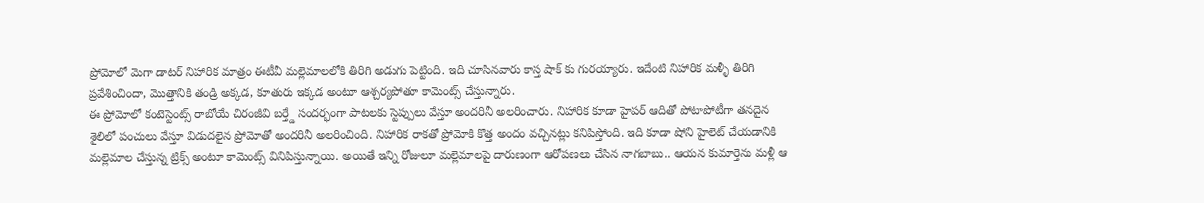ప్రోమోలో మెగా డాటర్ నిహారిక మాత్రం ఈటీవీ మల్లెమాలలోకి తిరిగి అడుగు పెట్టింది. ఇది చూసినవారు కాస్త షాక్ కు గురయ్యారు. ఇదేంటి నిహారిక మళ్ళీ తిరిగి ప్రవేశించిందా, మొత్తానికి తండ్రి అక్కడ, కూతురు ఇక్కడ అంటూ ఆశ్చర్యపోతూ కామెంట్స్ చేస్తున్నారు.
ఈ ప్రోమోలో కంటెస్టెంట్స్ రాబోయే చిరంజీవి బర్త్డే సందర్భంగా పాటలకు స్టెప్పులు వేస్తూ అందరినీ అలరించారు. నిహారిక కూడా హైపర్ ఆదితో పోటాపోటీగా తనదైన శైలిలో పంచులు వేస్తూ విడుదలైన ప్రోమోతో అందరినీ అలరించింది. నిహారిక రాకతో ప్రోమోకి కొత్త అందం వచ్చినట్లు కనిపిస్తోంది. ఇది కూడా షోని హైలెట్ చేయడానికి మల్లెమాల చేస్తున్న ట్రిక్స్ అంటూ కామెంట్స్ వినిపిస్తున్నాయి. అయితే ఇన్ని రోజులూ మల్లెమాలపై దారుణంగా ఆరోపణలు చేసిన నాగబాబు.. ఆయన కుమార్తెను మళ్లీ ఆ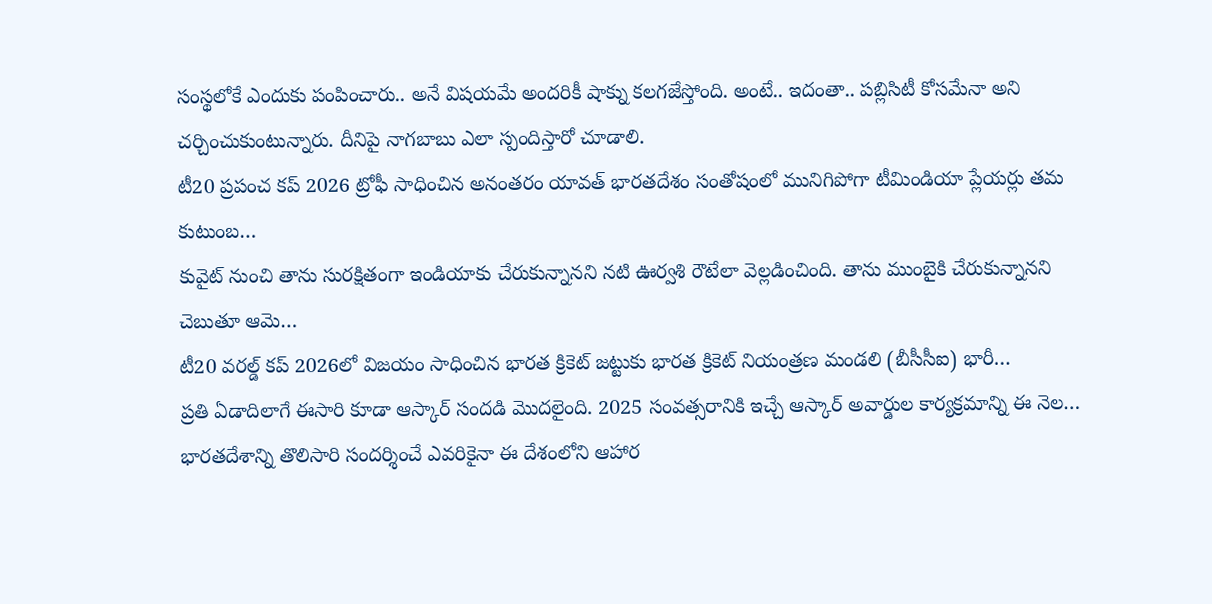సంస్థలోకే ఎందుకు పంపించారు.. అనే విషయమే అందరికీ షాక్ను కలగజేస్తోంది. అంటే.. ఇదంతా.. పబ్లిసిటీ కోసమేనా అని చర్చించుకుంటున్నారు. దీనిపై నాగబాబు ఎలా స్పందిస్తారో చూడాలి.
టీ20 ప్రపంచ కప్ 2026 ట్రోఫీ సాధించిన అనంతరం యావత్ భారతదేశం సంతోషంలో మునిగిపోగా టీమిండియా ప్లేయర్లు తమ కుటుంబ…
కువైట్ నుంచి తాను సురక్షితంగా ఇండియాకు చేరుకున్నానని నటి ఊర్వశి రౌటేలా వెల్లడించింది. తాను ముంబైకి చేరుకున్నానని చెబుతూ ఆమె…
టీ20 వరల్డ్ కప్ 2026లో విజయం సాధించిన భారత క్రికెట్ జట్టుకు భారత క్రికెట్ నియంత్రణ మండలి (బీసీసీఐ) భారీ…
ప్రతి ఏడాదిలాగే ఈసారి కూడా ఆస్కార్ సందడి మొదలైంది. 2025 సంవత్సరానికి ఇచ్చే ఆస్కార్ అవార్డుల కార్యక్రమాన్ని ఈ నెల…
భారతదేశాన్ని తొలిసారి సందర్శించే ఎవరికైనా ఈ దేశంలోని ఆహార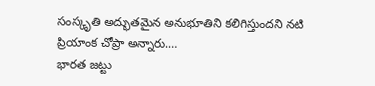సంస్కృతి అద్భుతమైన అనుభూతిని కలిగిస్తుందని నటి ప్రియాంక చోప్రా అన్నారు.…
భారత జట్టు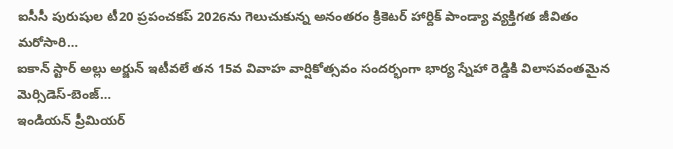ఐసీసీ పురుషుల టీ20 ప్రపంచకప్ 2026ను గెలుచుకున్న అనంతరం క్రికెటర్ హార్దిక్ పాండ్యా వ్యక్తిగత జీవితం మరోసారి…
ఐకాన్ స్టార్ అల్లు అర్జున్ ఇటీవలే తన 15వ వివాహ వార్షికోత్సవం సందర్భంగా భార్య స్నేహా రెడ్డికి విలాసవంతమైన మెర్సిడెస్-బెంజ్…
ఇండియన్ ప్రీమియర్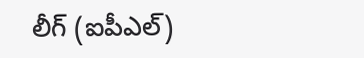లీగ్ (ఐపీఎల్)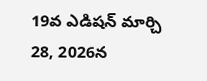19వ ఎడిషన్ మార్చి 28, 2026న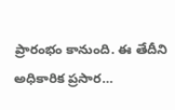ప్రారంభం కానుంది. ఈ తేదీని అధికారిక ప్రసార…